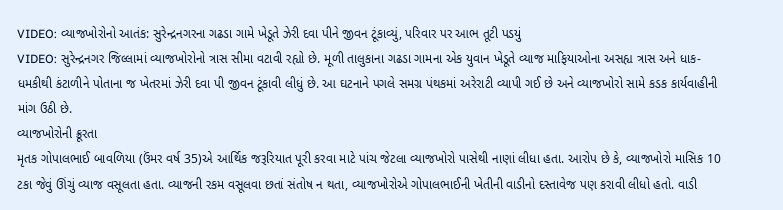VIDEO: વ્યાજખોરોનો આતંક: સુરેન્દ્રનગરના ગઢડા ગામે ખેડૂતે ઝેરી દવા પીને જીવન ટૂંકાવ્યું, પરિવાર પર આભ તૂટી પડયું
VIDEO: સુરેન્દ્રનગર જિલ્લામાં વ્યાજખોરોનો ત્રાસ સીમા વટાવી રહ્યો છે. મૂળી તાલુકાના ગઢડા ગામના એક યુવાન ખેડૂતે વ્યાજ માફિયાઓના અસહ્ય ત્રાસ અને ધાક-ધમકીથી કંટાળીને પોતાના જ ખેતરમાં ઝેરી દવા પી જીવન ટૂંકાવી લીધું છે. આ ઘટનાને પગલે સમગ્ર પંથકમાં અરેરાટી વ્યાપી ગઈ છે અને વ્યાજખોરો સામે કડક કાર્યવાહીની માંગ ઉઠી છે.
વ્યાજખોરોની ક્રૂરતા
મૃતક ગોપાલભાઈ બાવળિયા (ઉંમર વર્ષ 35)એ આર્થિક જરૂરિયાત પૂરી કરવા માટે પાંચ જેટલા વ્યાજખોરો પાસેથી નાણાં લીધા હતા. આરોપ છે કે, વ્યાજખોરો માસિક 10 ટકા જેવું ઊંચું વ્યાજ વસૂલતા હતા. વ્યાજની રકમ વસૂલવા છતાં સંતોષ ન થતા, વ્યાજખોરોએ ગોપાલભાઈની ખેતીની વાડીનો દસ્તાવેજ પણ કરાવી લીધો હતો. વાડી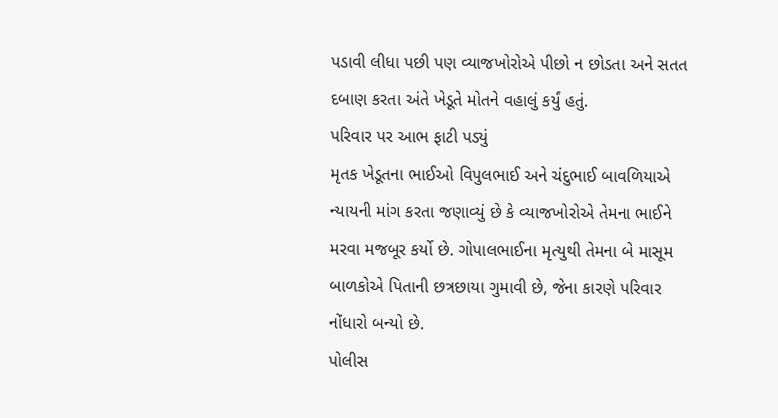પડાવી લીધા પછી પણ વ્યાજખોરોએ પીછો ન છોડતા અને સતત દબાણ કરતા અંતે ખેડૂતે મોતને વહાલું કર્યું હતું.
પરિવાર પર આભ ફાટી પડ્યું
મૃતક ખેડૂતના ભાઈઓ વિપુલભાઈ અને ચંદુભાઈ બાવળિયાએ ન્યાયની માંગ કરતા જણાવ્યું છે કે વ્યાજખોરોએ તેમના ભાઈને મરવા મજબૂર કર્યો છે. ગોપાલભાઈના મૃત્યુથી તેમના બે માસૂમ બાળકોએ પિતાની છત્રછાયા ગુમાવી છે, જેના કારણે પરિવાર નોંધારો બન્યો છે.
પોલીસ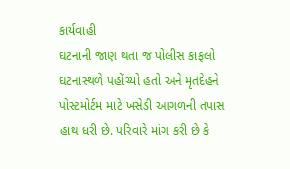કાર્યવાહી
ઘટનાની જાણ થતા જ પોલીસ કાફલો ઘટનાસ્થળે પહોંચ્યો હતો અને મૃતદેહને પોસ્ટમોર્ટમ માટે ખસેડી આગળની તપાસ હાથ ધરી છે. પરિવારે માંગ કરી છે કે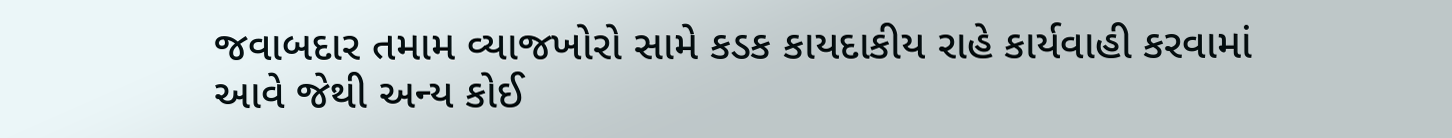જવાબદાર તમામ વ્યાજખોરો સામે કડક કાયદાકીય રાહે કાર્યવાહી કરવામાં આવે જેથી અન્ય કોઈ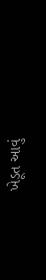ખેડૂત આવું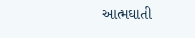આત્મઘાતી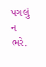પગલું ન ભરે.